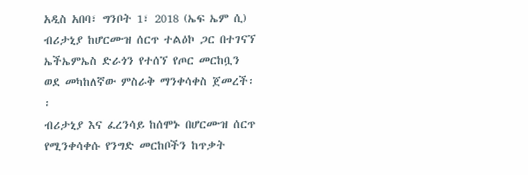አዲስ አበባ፣ ግንቦት 1፣ 2018 (ኤፍ ኤም ሲ) ብሪታኒያ ከሆርሙዝ ሰርጥ ተልዕኮ ጋር በተገናኘ ኤችኤምኤስ ድራጎን የተሰኘ የጦር መርከቧን ወደ መካከለኛው ምስራቅ ማንቀሳቀስ ጀመረች፡፡
ብሪታኒያ እና ፈረንሳይ ከሰሞኑ በሆርሙዝ ሰርጥ የሚንቀሳቀሱ የንግድ መርከቦችን ከጥቃት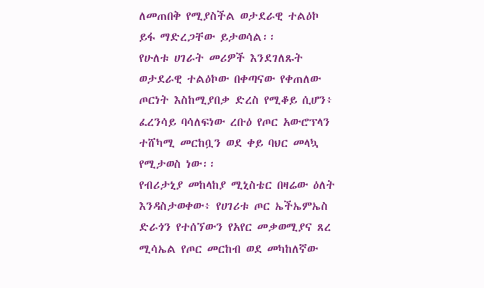ለመጠበቅ የሚያስችል ወታደራዊ ተልዕኮ ይፋ ማድረጋቸው ይታወሳል፡፡
የሁለቱ ሀገራት መሪዎች እንደገለጹት ወታደራዊ ተልዕኮው በቀጣናው የቀጠለው ጦርነት እስከሚያበቃ ድረስ የሚቆይ ሲሆን፥ ፈረንሳይ ባሳለፍነው ረቡዕ የጦር አውሮፕላን ተሸካሚ መርከቧን ወደ ቀይ ባህር መላኳ የሚታወስ ነው፡፡
የብሪታኒያ መከላከያ ሚኒስቴር በዛሬው ዕለት እንዳስታወቀው፥ የሀገሪቱ ጦር ኤችኤምኤስ ድራጎን የተሰኘውን የአየር መቃወሚያና ጸረ ሚሳኤል የጦር መርከብ ወደ መካከለኛው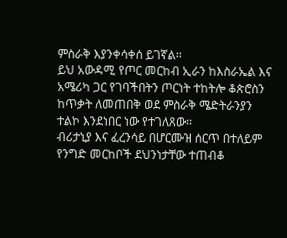ምስራቅ እያንቀሳቀሰ ይገኛል፡፡
ይህ አውዳሚ የጦር መርከብ ኢራን ከእስራኤል እና አሜሪካ ጋር የገባችበትን ጦርነት ተከትሎ ቆጵሮስን ከጥቃት ለመጠበቅ ወደ ምስራቅ ሜድትራንያን ተልኮ እንደነበር ነው የተገለጸው፡፡
ብሪታኒያ እና ፈረንሳይ በሆርሙዝ ሰርጥ በተለይም የንግድ መርከቦች ደህንነታቸው ተጠብቆ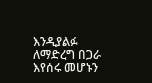እንዲያልፉ ለማድረግ በጋራ እየሰሩ መሆኑን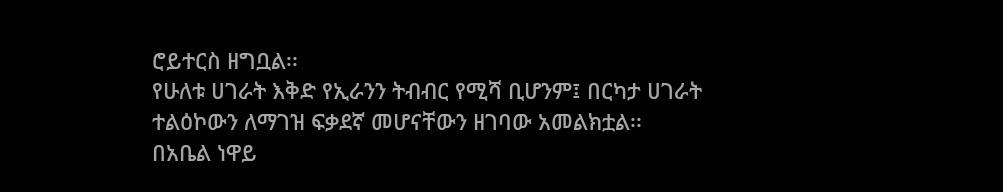ሮይተርስ ዘግቧል፡፡
የሁለቱ ሀገራት እቅድ የኢራንን ትብብር የሚሻ ቢሆንም፤ በርካታ ሀገራት ተልዕኮውን ለማገዝ ፍቃደኛ መሆናቸውን ዘገባው አመልክቷል፡፡
በአቤል ነዋይ